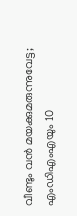വീണ്ടും വന്‍ മയക്കുമരുന്നുവേട്ട; എംഡിഎംഎയും 10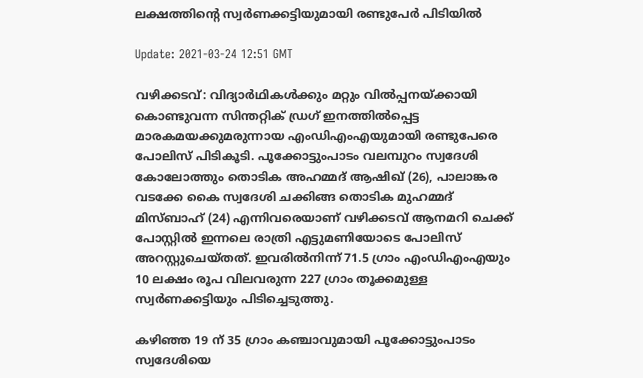ലക്ഷത്തിന്റെ സ്വര്‍ണക്കട്ടിയുമായി രണ്ടുപേര്‍ പിടിയില്‍

Update: 2021-03-24 12:51 GMT

വഴിക്കടവ്: വിദ്യാര്‍ഥികള്‍ക്കും മറ്റും വില്‍പ്പനയ്ക്കായി കൊണ്ടുവന്ന സിന്തറ്റിക് ഡ്രഗ് ഇനത്തില്‍പ്പെട്ട മാരകമയക്കുമരുന്നായ എംഡിഎംഎയുമായി രണ്ടുപേരെ പോലിസ് പിടികൂടി. പൂക്കോട്ടുംപാടം വലമ്പുറം സ്വദേശി കോലോത്തും തൊടിക അഹമ്മദ് ആഷിഖ് (26), പാലാങ്കര വടക്കേ കൈ സ്വദേശി ചക്കിങ്ങ തൊടിക മുഹമ്മദ് മിസ്ബാഹ് (24) എന്നിവരെയാണ് വഴിക്കടവ് ആനമറി ചെക്ക് പോസ്റ്റില്‍ ഇന്നലെ രാത്രി എട്ടുമണിയോടെ പോലിസ് അറസ്റ്റുചെയ്തത്. ഇവരില്‍നിന്ന് 71.5 ഗ്രാം എംഡിഎംഎയും 10 ലക്ഷം രൂപ വിലവരുന്ന 227 ഗ്രാം തൂക്കമുള്ള സ്വര്‍ണക്കട്ടിയും പിടിച്ചെടുത്തു.

കഴിഞ്ഞ 19 ന് 35 ഗ്രാം കഞ്ചാവുമായി പൂക്കോട്ടുംപാടം സ്വദേശിയെ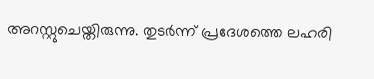അറസ്റ്റുചെയ്തിരുന്നു. തുടര്‍ന്ന് പ്രദേശത്തെ ലഹരി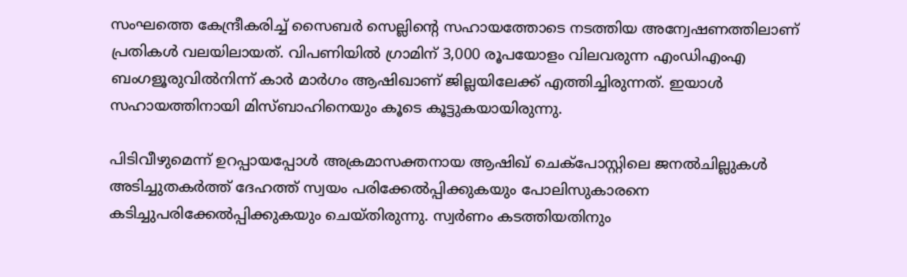സംഘത്തെ കേന്ദ്രീകരിച്ച് സൈബര്‍ സെല്ലിന്റെ സഹായത്തോടെ നടത്തിയ അന്വേഷണത്തിലാണ് പ്രതികള്‍ വലയിലായത്. വിപണിയില്‍ ഗ്രാമിന് 3,000 രൂപയോളം വിലവരുന്ന എംഡിഎംഎ ബംഗളൂരുവില്‍നിന്ന് കാര്‍ മാര്‍ഗം ആഷിഖാണ് ജില്ലയിലേക്ക് എത്തിച്ചിരുന്നത്. ഇയാള്‍ സഹായത്തിനായി മിസ്ബാഹിനെയും കൂടെ കൂട്ടുകയായിരുന്നു.

പിടിവീഴുമെന്ന് ഉറപ്പായപ്പോള്‍ അക്രമാസക്തനായ ആഷിഖ് ചെക്‌പോസ്റ്റിലെ ജനല്‍ചില്ലുകള്‍ അടിച്ചുതകര്‍ത്ത് ദേഹത്ത് സ്വയം പരിക്കേല്‍പ്പിക്കുകയും പോലിസുകാരനെ കടിച്ചുപരിക്കേല്‍പ്പിക്കുകയും ചെയ്തിരുന്നു. സ്വര്‍ണം കടത്തിയതിനും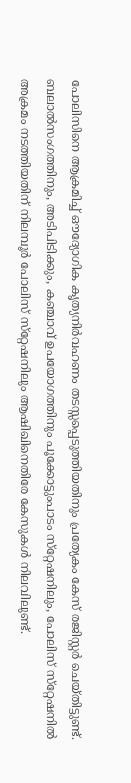പോലിസിനെ ആക്രമിച്ച് ഔദ്യോഗിക കൃത്യനിര്‍വഹണം തടസ്സപ്പെടുത്തിയതിനും പ്രത്യേകം കേസ് രജിസ്റ്റര്‍ ചെയ്തിട്ടുണ്ട്. ബലാല്‍സംഗത്തിനും, അടിപിടിക്കും, കഞ്ചാവ് ഉപയോഗത്തിനും പൂക്കോട്ടുംപാടം സ്‌റ്റേഷനിലും, പോലിസ് സ്‌റ്റേഷനില്‍ അക്രമം നടത്തിയതിന് നിലമ്പൂര്‍ പോലിസ് സ്‌റ്റേഷനിലും ആഷിഖിനെതിരേ കേസുകള്‍ നിലവിലുണ്ട്.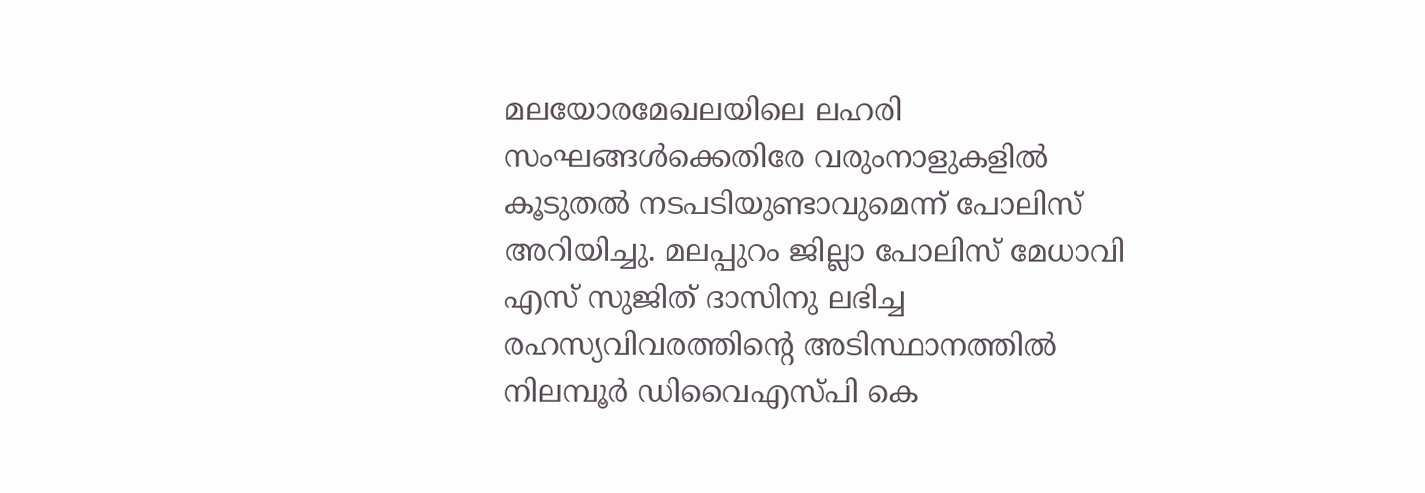മലയോരമേഖലയിലെ ലഹരി സംഘങ്ങള്‍ക്കെതിരേ വരുംനാളുകളില്‍ കൂടുതല്‍ നടപടിയുണ്ടാവുമെന്ന് പോലിസ് അറിയിച്ചു. മലപ്പുറം ജില്ലാ പോലിസ് മേധാവി എസ് സുജിത് ദാസിനു ലഭിച്ച രഹസ്യവിവരത്തിന്റെ അടിസ്ഥാനത്തില്‍ നിലമ്പൂര്‍ ഡിവൈഎസ്പി കെ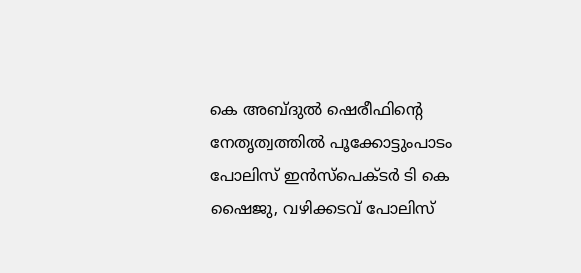കെ അബ്ദുല്‍ ഷെരീഫിന്റെ നേതൃത്വത്തില്‍ പൂക്കോട്ടുംപാടം പോലിസ് ഇന്‍സ്‌പെക്ടര്‍ ടി കെ ഷൈജു, വഴിക്കടവ് പോലിസ്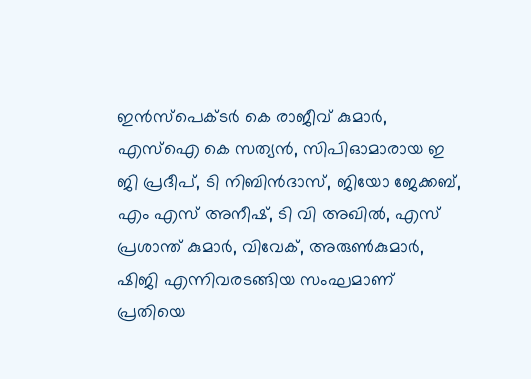ഇന്‍സ്‌പെക്ടര്‍ കെ രാജീവ് കുമാര്‍, എസ്‌ഐ കെ സത്യന്‍, സിപിഓമാരായ ഇ ജി പ്രദീപ്, ടി നിബിന്‍ദാസ്, ജിയോ ജേക്കബ്, എം എസ് അനീഷ്, ടി വി അഖില്‍, എസ് പ്രശാന്ത് കുമാര്‍, വിവേക്, അരുണ്‍കുമാര്‍, ഷിജി എന്നിവരടങ്ങിയ സംഘമാണ് പ്രതിയെ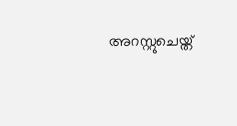അറസ്റ്റുചെയ്ത്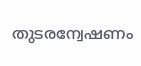തുടരന്വേഷണം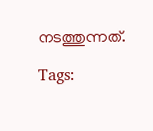നടത്തുന്നത്.

Tags: